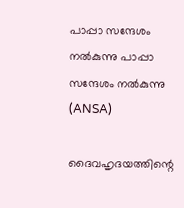പാപ്പാ സന്ദേശം നൽകുന്നു പാപ്പാ സന്ദേശം നൽകുന്നു   (ANSA)

ദൈവഹൃദയത്തിന്റെ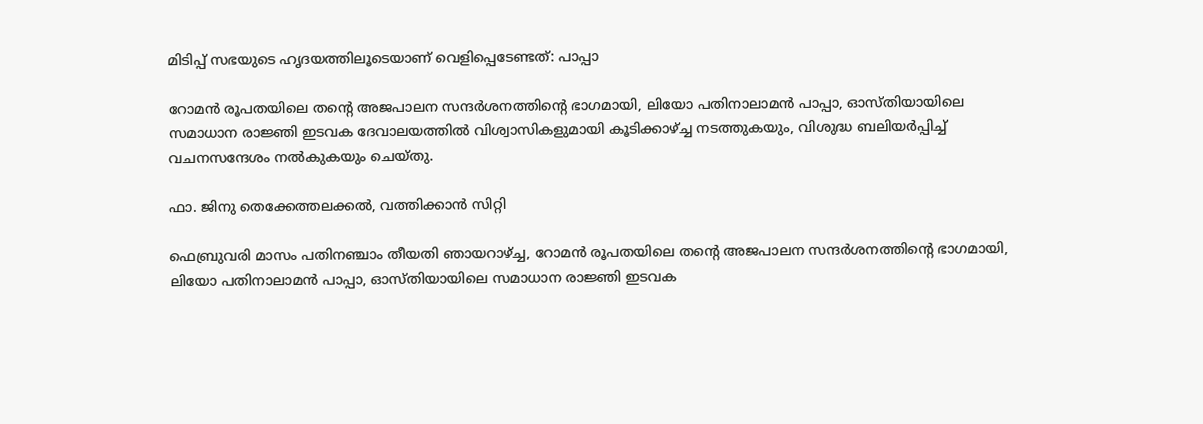മിടിപ്പ് സഭയുടെ ഹൃദയത്തിലൂടെയാണ് വെളിപ്പെടേണ്ടത്: പാപ്പാ

റോമൻ രൂപതയിലെ തന്റെ അജപാലന സന്ദർശനത്തിന്റെ ഭാഗമായി, ലിയോ പതിനാലാമൻ പാപ്പാ, ഓസ്തിയായിലെ സമാധാന രാജ്ഞി ഇടവക ദേവാലയത്തിൽ വിശ്വാസികളുമായി കൂടിക്കാഴ്ച്ച നടത്തുകയും, വിശുദ്ധ ബലിയർപ്പിച്ച് വചനസന്ദേശം നൽകുകയും ചെയ്തു.

ഫാ. ജിനു തെക്കേത്തലക്കൽ, വത്തിക്കാൻ സിറ്റി

ഫെബ്രുവരി മാസം പതിനഞ്ചാം തീയതി ഞായറാഴ്ച്ച, റോമൻ രൂപതയിലെ തന്റെ അജപാലന സന്ദർശനത്തിന്റെ ഭാഗമായി, ലിയോ പതിനാലാമൻ പാപ്പാ, ഓസ്തിയായിലെ സമാധാന രാജ്ഞി ഇടവക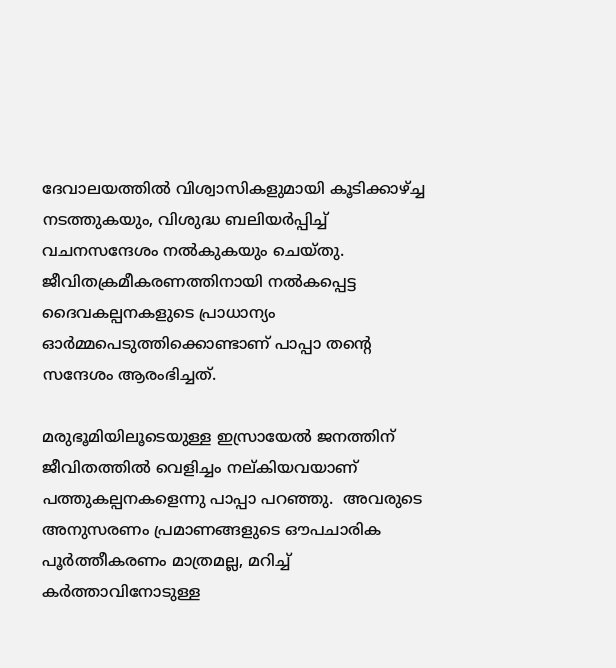ദേവാലയത്തിൽ വിശ്വാസികളുമായി കൂടിക്കാഴ്ച്ച നടത്തുകയും, വിശുദ്ധ ബലിയർപ്പിച്ച് വചനസന്ദേശം നൽകുകയും ചെയ്തു. ജീവിതക്രമീകരണത്തിനായി നൽകപ്പെട്ട ദൈവകല്പനകളുടെ പ്രാധാന്യം ഓർമ്മപെടുത്തിക്കൊണ്ടാണ് പാപ്പാ തന്റെ സന്ദേശം ആരംഭിച്ചത്.

മരുഭൂമിയിലൂടെയുള്ള ഇസ്രായേൽ ജനത്തിന് ജീവിതത്തിൽ വെളിച്ചം നല്കിയവയാണ് പത്തുകല്പനകളെന്നു പാപ്പാ പറഞ്ഞു.  അവരുടെ അനുസരണം പ്രമാണങ്ങളുടെ ഔപചാരിക പൂർത്തീകരണം മാത്രമല്ല, മറിച്ച്  കർത്താവിനോടുള്ള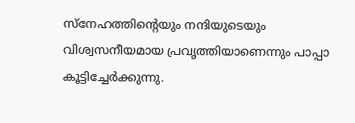സ്നേഹത്തിന്റെയും നന്ദിയുടെയും വിശ്വസനീയമായ പ്രവൃത്തിയാണെന്നും പാപ്പാ കൂട്ടിച്ചേർക്കുന്നു.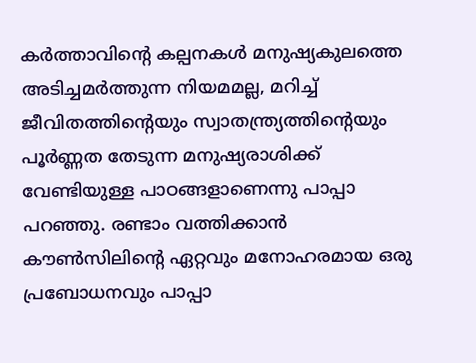കർത്താവിന്റെ കല്പനകൾ മനുഷ്യകുലത്തെ അടിച്ചമർത്തുന്ന നിയമമല്ല, മറിച്ച് ജീവിതത്തിന്റെയും സ്വാതന്ത്ര്യത്തിന്റെയും പൂർണ്ണത തേടുന്ന മനുഷ്യരാശിക്ക് വേണ്ടിയുള്ള പാഠങ്ങളാണെന്നു പാപ്പാ പറഞ്ഞു. രണ്ടാം വത്തിക്കാൻ കൗൺസിലിന്റെ ഏറ്റവും മനോഹരമായ ഒരു പ്രബോധനവും പാപ്പാ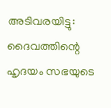അടിവരയിട്ടു: ദൈവത്തിന്റെ ഹൃദയം സഭയുടെ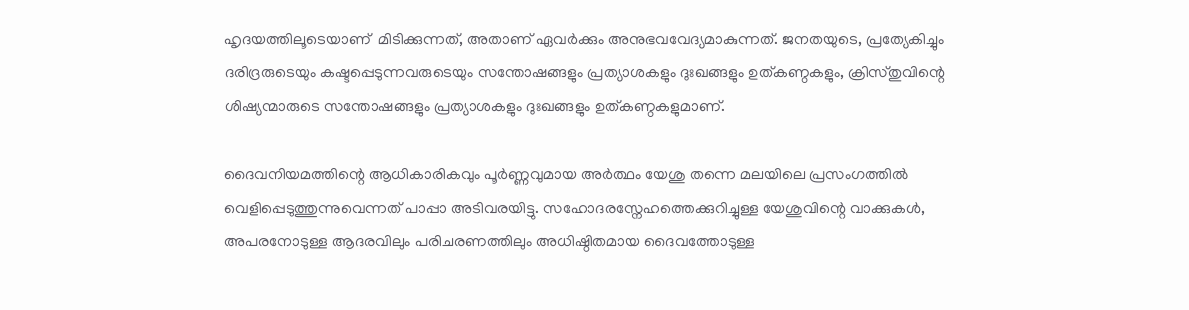ഹൃദയത്തിലൂടെയാണ്  മിടിക്കുന്നത്, അതാണ് ഏവർക്കും അനുഭവവേദ്യമാകുന്നത്. ജനതയുടെ, പ്രത്യേകിച്ചും ദരിദ്രരുടെയും കഷ്ടപ്പെടുന്നവരുടെയും സന്തോഷങ്ങളും പ്രത്യാശകളും ദുഃഖങ്ങളും ഉത്കണ്ഠകളും, ക്രിസ്തുവിന്റെ ശിഷ്യന്മാരുടെ സന്തോഷങ്ങളും പ്രത്യാശകളും ദുഃഖങ്ങളും ഉത്കണ്ഠകളുമാണ്.

ദൈവനിയമത്തിന്റെ ആധികാരികവും പൂർണ്ണവുമായ അർത്ഥം യേശു തന്നെ മലയിലെ പ്രസംഗത്തിൽ വെളിപ്പെടുത്തുന്നുവെന്നത് പാപ്പാ അടിവരയിട്ടു. സഹോദരസ്നേഹത്തെക്കുറിച്ചുള്ള യേശുവിന്റെ വാക്കുകൾ, അപരനോടുള്ള ആദരവിലും പരിചരണത്തിലും അധിഷ്ഠിതമായ ദൈവത്തോടുള്ള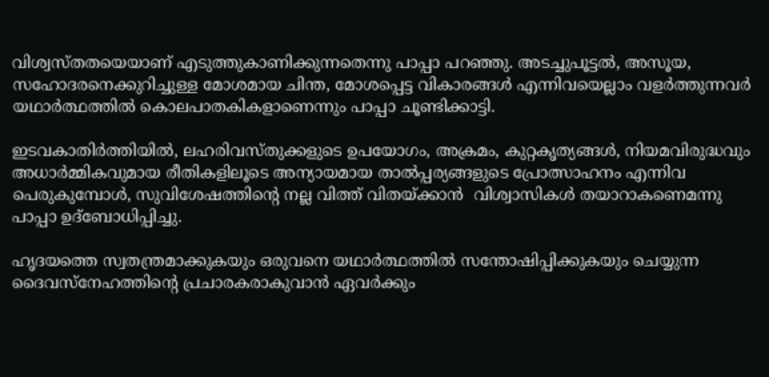വിശ്വസ്തതയെയാണ് എടുത്തുകാണിക്കുന്നതെന്നു പാപ്പാ പറഞ്ഞു. അടച്ചുപൂട്ടൽ, അസൂയ, സഹോദരനെക്കുറിച്ചുള്ള മോശമായ ചിന്ത, മോശപ്പെട്ട വികാരങ്ങൾ എന്നിവയെല്ലാം വളർത്തുന്നവർ യഥാർത്ഥത്തിൽ കൊലപാതകികളാണെന്നും പാപ്പാ ചൂണ്ടിക്കാട്ടി.

ഇടവകാതിർത്തിയിൽ, ലഹരിവസ്തുക്കളുടെ ഉപയോഗം, അക്രമം, കുറ്റകൃത്യങ്ങൾ, നിയമവിരുദ്ധവും അധാർമ്മികവുമായ രീതികളിലൂടെ അന്യായമായ താൽപ്പര്യങ്ങളുടെ പ്രോത്സാഹനം എന്നിവ പെരുകുമ്പോൾ, സുവിശേഷത്തിന്റെ നല്ല വിത്ത് വിതയ്ക്കാൻ  വിശ്വാസികൾ തയാറാകണെമന്നു പാപ്പാ ഉദ്‌ബോധിപ്പിച്ചു.

ഹൃദയത്തെ സ്വതന്ത്രമാക്കുകയും ഒരുവനെ യഥാർത്ഥത്തിൽ സന്തോഷിപ്പിക്കുകയും ചെയ്യുന്ന ദൈവസ്നേഹത്തിന്റെ പ്രചാരകരാകുവാൻ ഏവർക്കും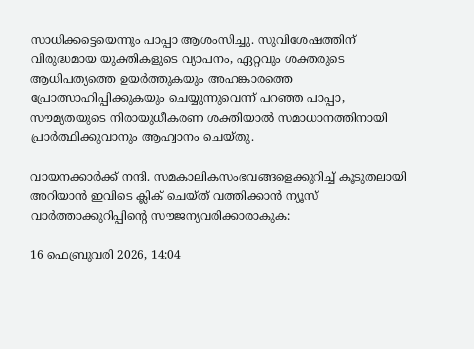സാധിക്കട്ടെയെന്നും പാപ്പാ ആശംസിച്ചു. സുവിശേഷത്തിന് വിരുദ്ധമായ യുക്തികളുടെ വ്യാപനം, ഏറ്റവും ശക്തരുടെ ആധിപത്യത്തെ ഉയർത്തുകയും അഹങ്കാരത്തെ പ്രോത്സാഹിപ്പിക്കുകയും ചെയ്യുന്നുവെന്ന് പറഞ്ഞ പാപ്പാ, സൗമ്യതയുടെ നിരായുധീകരണ ശക്തിയാൽ സമാധാനത്തിനായി പ്രാർത്ഥിക്കുവാനും ആഹ്വാനം ചെയ്തു.

വായനക്കാർക്ക് നന്ദി. സമകാലികസംഭവങ്ങളെക്കുറിച്ച് കൂടുതലായി അറിയാൻ ഇവിടെ ക്ലിക് ചെയ്‌ത്‌ വത്തിക്കാൻ ന്യൂസ് വാർത്താക്കുറിപ്പിന്റെ സൗജന്യവരിക്കാരാകുക:

16 ഫെബ്രുവരി 2026, 14:04